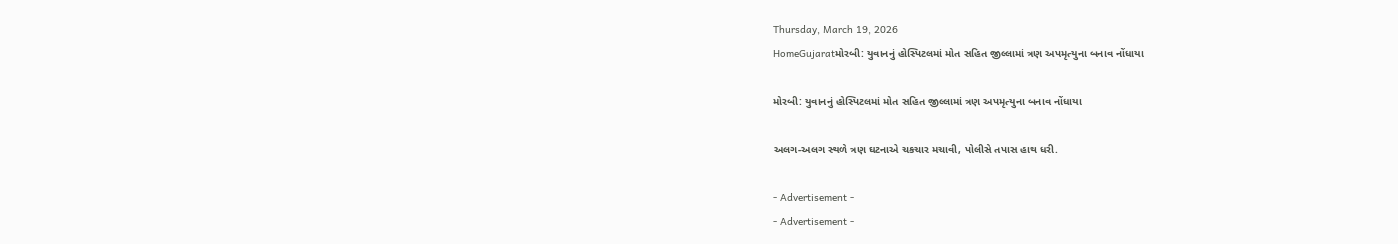Thursday, March 19, 2026
HomeGujaratમોરબી: યુવાનનું હોસ્પિટલમાં મોત સહિત જીલ્લામાં ત્રણ અપમૃત્યુના બનાવ નોંધાયા

મોરબી: યુવાનનું હોસ્પિટલમાં મોત સહિત જીલ્લામાં ત્રણ અપમૃત્યુના બનાવ નોંધાયા

અલગ-અલગ સ્થળે ત્રણ ઘટનાએ ચકચાર મચાવી, પોલીસે તપાસ હાથ ધરી.

- Advertisement -
- Advertisement -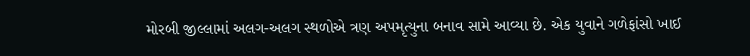મોરબી જીલ્લામાં અલગ-અલગ સ્થળોએ ત્રણ અપમૃત્યુના બનાવ સામે આવ્યા છે. એક યુવાને ગળેફાંસો ખાઈ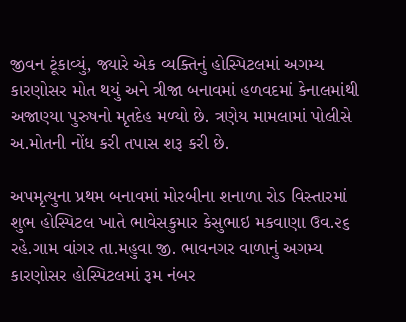જીવન ટૂંકાવ્યું, જ્યારે એક વ્યક્તિનું હોસ્પિટલમાં અગમ્ય કારણોસર મોત થયું અને ત્રીજા બનાવમાં હળવદમાં કેનાલમાંથી અજાણ્યા પુરુષનો મૃતદેહ મળ્યો છે. ત્રણેય મામલામાં પોલીસે અ.મોતની નોંધ કરી તપાસ શરૂ કરી છે.

અપમૃત્યુના પ્રથમ બનાવમાં મોરબીના શનાળા રોડ વિસ્તારમાં શુભ હોસ્પિટલ ખાતે ભાવેસકુમાર કેસુભાઇ મકવાણા ઉવ.૨૬ રહે.ગામ વાંગર તા.મહુવા જી. ભાવનગર વાળાનું અગમ્ય કારણોસર હોસ્પિટલમાં રૂમ નંબર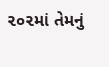૨૦૨માં તેમનું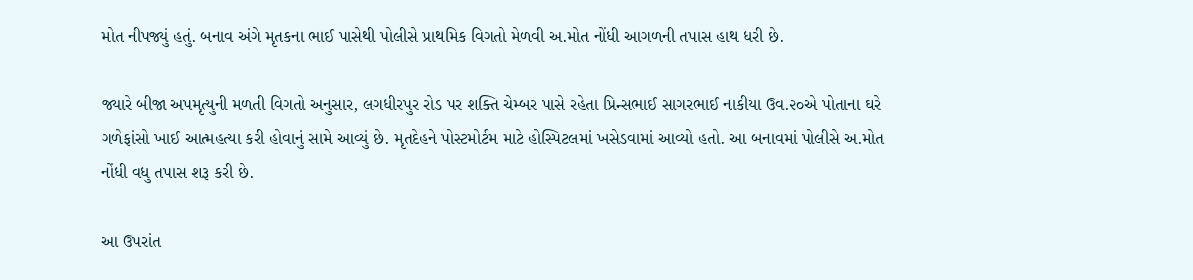મોત નીપજ્યું હતું. બનાવ અંગે મૃતકના ભાઈ પાસેથી પોલીસે પ્રાથમિક વિગતો મેળવી અ.મોત નોંધી આગળની તપાસ હાથ ધરી છે.

જ્યારે બીજા અપમૃત્યુની મળતી વિગતો અનુસાર, લગધીરપુર રોડ પર શક્તિ ચેમ્બર પાસે રહેતા પ્રિન્સભાઈ સાગરભાઈ નાકીયા ઉવ.૨૦એ પોતાના ઘરે ગળેફાંસો ખાઈ આત્મહત્યા કરી હોવાનું સામે આવ્યું છે. મૃતદેહને પોસ્ટમોર્ટમ માટે હોસ્પિટલમાં ખસેડવામાં આવ્યો હતો. આ બનાવમાં પોલીસે અ.મોત નોંધી વધુ તપાસ શરૂ કરી છે.

આ ઉપરાંત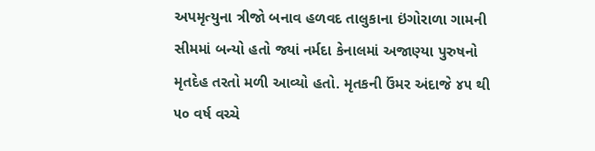અપમૃત્યુના ત્રીજો બનાવ હળવદ તાલુકાના ઇંગોરાળા ગામની સીમમાં બન્યો હતો જ્યાં નર્મદા કેનાલમાં અજાણ્યા પુરુષનો મૃતદેહ તરતો મળી આવ્યો હતો. મૃતકની ઉંમર અંદાજે ૪૫ થી ૫૦ વર્ષ વચ્ચે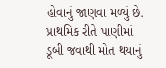હોવાનું જાણવા મળ્યું છે. પ્રાથમિક રીતે પાણીમાં ડૂબી જવાથી મોત થયાનું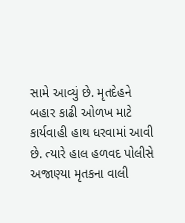સામે આવ્યું છે. મૃતદેહને બહાર કાઢી ઓળખ માટે કાર્યવાહી હાથ ધરવામાં આવી છે. ત્યારે હાલ હળવદ પોલીસે અજાણ્યા મૃતકના વાલી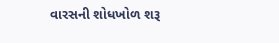વારસની શોધખોળ શરૂ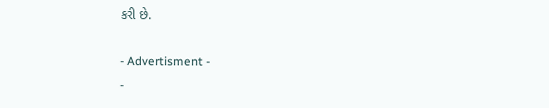કરી છે.

- Advertisment -
-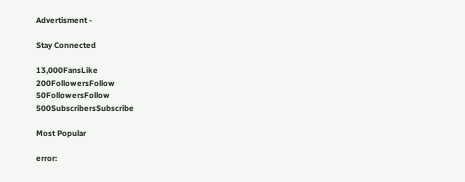Advertisment -

Stay Connected

13,000FansLike
200FollowersFollow
50FollowersFollow
500SubscribersSubscribe

Most Popular

error: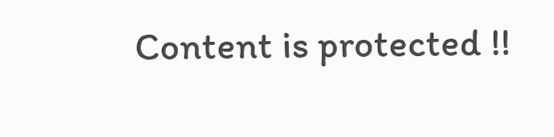Content is protected !!